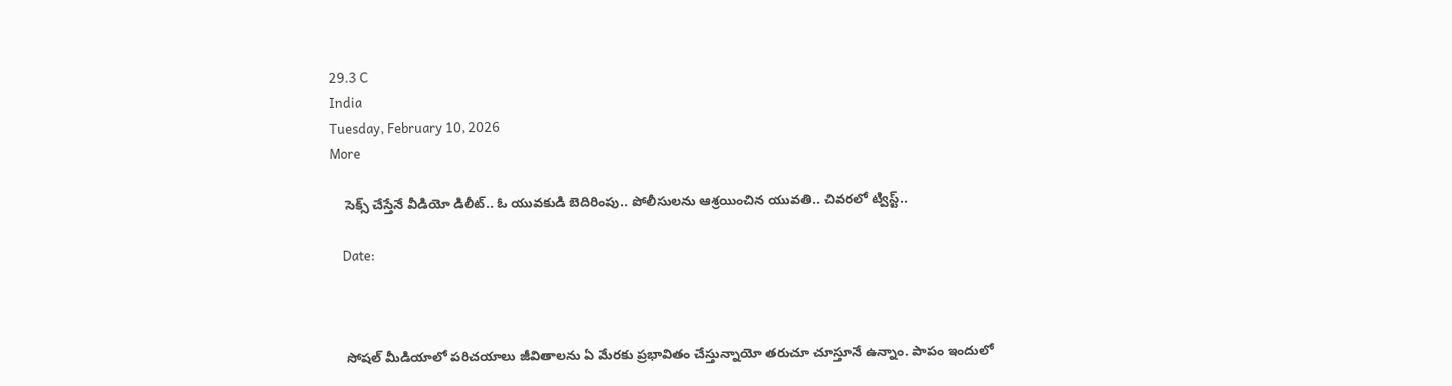29.3 C
India
Tuesday, February 10, 2026
More

    సెక్స్ చేస్తేనే వీడియో డిలీట్.. ఓ యువకుడి బెదిరింపు.. పోలీసులను ఆశ్రయించిన యువతి.. చివరలో ట్విస్ట్..

    Date:



    సోషల్ మీడియాలో పరిచయాలు జీవితాలను ఏ మేరకు ప్రభావితం చేస్తున్నాయో తరుచూ చూస్తూనే ఉన్నాం. పాపం ఇందులో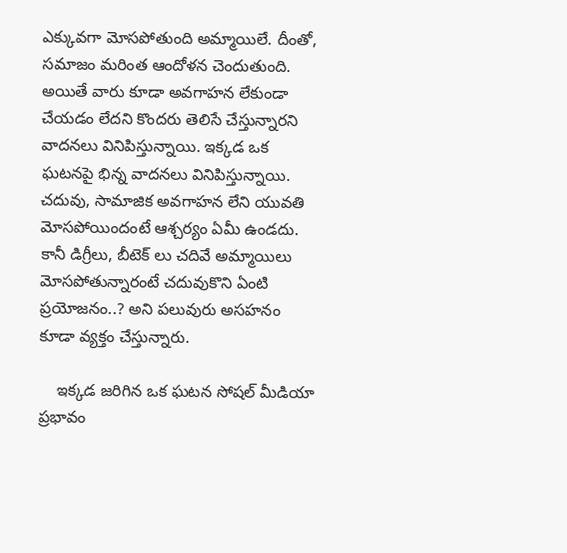ఎక్కువగా మోసపోతుంది అమ్మాయిలే. దీంతో, సమాజం మరింత ఆందోళన చెందుతుంది. అయితే వారు కూడా అవగాహన లేకుండా చేయడం లేదని కొందరు తెలిసే చేస్తున్నారని వాదనలు వినిపిస్తున్నాయి. ఇక్కడ ఒక ఘటనపై భిన్న వాదనలు వినిపిస్తున్నాయి. చదువు, సామాజిక అవగాహన లేని యువతి మోసపోయిందంటే ఆశ్చర్యం ఏమీ ఉండదు. కానీ డిగ్రీలు, బీటెక్ లు చదివే అమ్మాయిలు మోసపోతున్నారంటే చదువుకొని ఏంటి ప్రయోజనం..? అని పలువురు అసహనం కూడా వ్యక్తం చేస్తున్నారు.

    ఇక్కడ జరిగిన ఒక ఘటన సోషల్ మీడియా ప్రభావం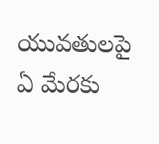యువతులపై ఏ మేరకు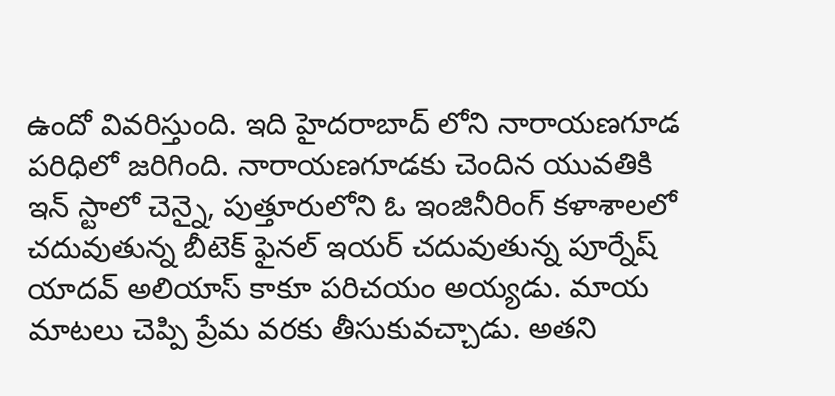ఉందో వివరిస్తుంది. ఇది హైదరాబాద్ లోని నారాయణగూడ పరిధిలో జరిగింది. నారాయణగూడకు చెందిన యువతికి ఇన్ స్టాలో చెన్నై, పుత్తూరులోని ఓ ఇంజినీరింగ్ కళాశాలలో చదువుతున్న బీటెక్ ఫైనల్ ఇయర్ చదువుతున్న పూర్నేష్ యాదవ్ అలియాస్ కాకూ పరిచయం అయ్యడు. మాయ మాటలు చెప్పి ప్రేమ వరకు తీసుకువచ్చాడు. అతని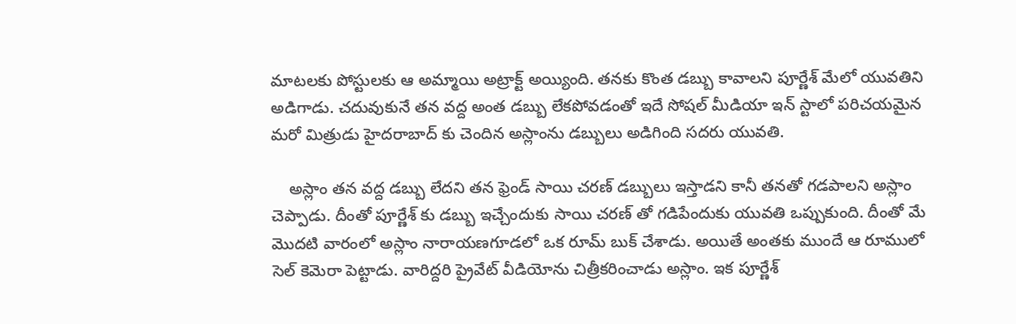మాటలకు పోస్టులకు ఆ అమ్మాయి అట్రాక్ట్ అయ్యింది. తనకు కొంత డబ్బు కావాలని పూర్ణేశ్ మేలో యువతిని అడిగాడు. చదువుకునే తన వద్ద అంత డబ్బు లేకపోవడంతో ఇదే సోషల్ మీడియా ఇన్ స్టాలో పరిచయమైన మరో మిత్రుడు హైదరాబాద్ కు చెందిన అస్లాంను డబ్బులు అడిగింది సదరు యువతి.

    అస్లాం తన వద్ద డబ్బు లేదని తన ఫ్రెండ్ సాయి చరణ్ డబ్బులు ఇస్తాడని కానీ తనతో గడపాలని అస్లాం చెప్పాడు. దీంతో పూర్ణేశ్ కు డబ్బు ఇచ్చేందుకు సాయి చరణ్ తో గడిపేందుకు యువతి ఒప్పుకుంది. దీంతో మే మొదటి వారంలో అస్లాం నారాయణగూడలో ఒక రూమ్ బుక్ చేశాడు. అయితే అంతకు ముందే ఆ రూములో సెల్ కెమెరా పెట్టాడు. వారిద్దరి ప్రైవేట్ వీడియోను చిత్రీకరించాడు అస్లాం. ఇక పూర్ణేశ్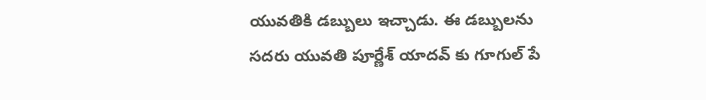యువతికి డబ్బులు ఇచ్చాడు. ఈ డబ్బులను సదరు యువతి పూర్ణేశ్ యాదవ్ కు గూగుల్ పే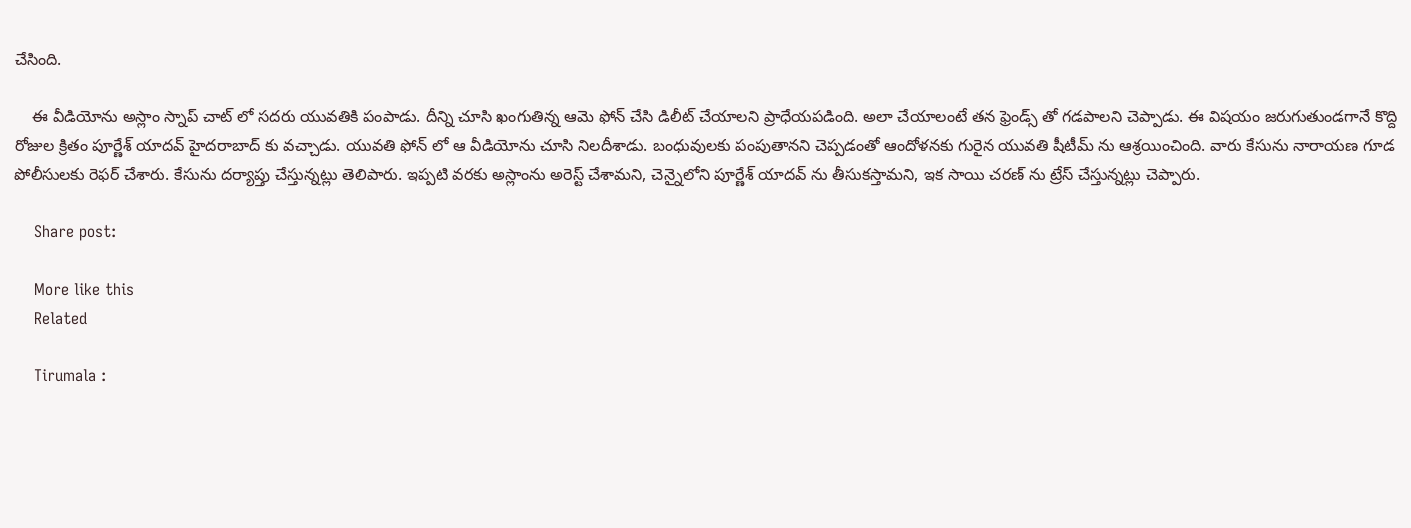చేసింది.

    ఈ వీడియోను అస్లాం స్నాప్ చాట్ లో సదరు యువతికి పంపాడు. దీన్ని చూసి ఖంగుతిన్న ఆమె ఫోన్ చేసి డిలీట్ చేయాలని ప్రాధేయపడింది. అలా చేయాలంటే తన ఫ్రెండ్స్ తో గడపాలని చెప్పాడు. ఈ విషయం జరుగుతుండగానే కొద్ది రోజుల క్రితం పూర్ణేశ్ యాదవ్ హైదరాబాద్ కు వచ్చాడు. యువతి ఫోన్ లో ఆ వీడియోను చూసి నిలదీశాడు. బంధువులకు పంపుతానని చెప్పడంతో ఆందోళనకు గురైన యువతి షీటీమ్ ను ఆశ్రయించింది. వారు కేసును నారాయణ గూడ పోలీసులకు రెఫర్ చేశారు. కేసును దర్యాప్తు చేస్తున్నట్లు తెలిపారు. ఇప్పటి వరకు అస్లాంను అరెస్ట్ చేశామని, చెన్నైలోని పూర్ణేశ్ యాదవ్ ను తీసుకస్తామని, ఇక సాయి చరణ్ ను ట్రేస్ చేస్తున్నట్లు చెప్పారు.

    Share post:

    More like this
    Related

    Tirumala :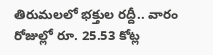తిరుమలలో భక్తుల రద్దీ.. వారం రోజుల్లో రూ. 25.53 కోట్ల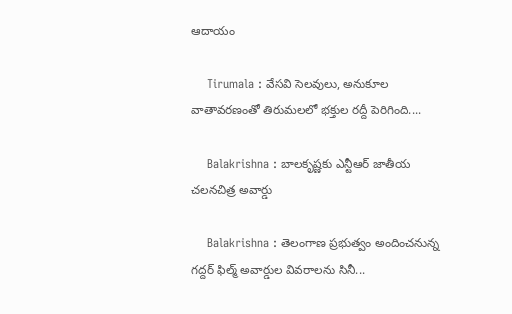ఆదాయం

    Tirumala : వేసవి సెలవులు, అనుకూల వాతావరణంతో తిరుమలలో భక్తుల రద్దీ పెరిగింది....

    Balakrishna : బాలకృష్ణకు ఎన్టీఆర్‌ జాతీయ చలనచిత్ర అవార్డు

    Balakrishna : తెలంగాణ ప్రభుత్వం అందించనున్న గద్దర్‌ ఫిల్మ్‌ అవార్డుల వివరాలను సినీ...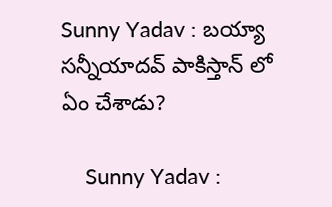Sunny Yadav : బయ్యా సన్నీయాదవ్ పాకిస్తాన్ లో ఏం చేశాడు?

    Sunny Yadav :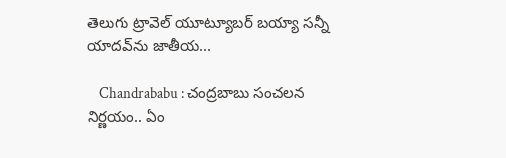తెలుగు ట్రావెల్ యూట్యూబర్ బయ్యా సన్నీ యాదవ్‌ను జాతీయ...

    Chandrababu : చంద్రబాబు సంచలన నిర్ణయం.. ఏం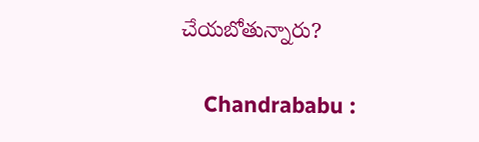చేయబోతున్నారు?

    Chandrababu :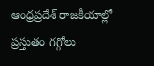ఆంధ్రప్రదేశ్ రాజకీయాల్లో ప్రస్తుతం గగ్గోలు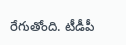రేగుతోంది. టీడీపీ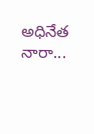అధినేత నారా...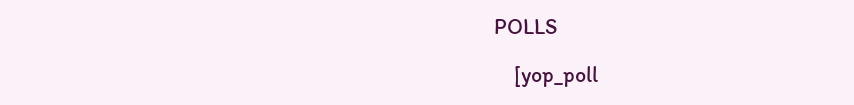POLLS

    [yop_poll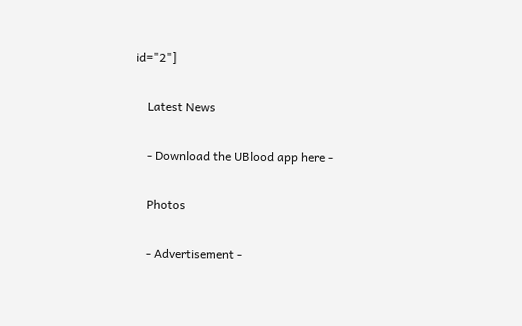id="2"]

    Latest News

    - Download the UBlood app here -

    Photos

    - Advertisement -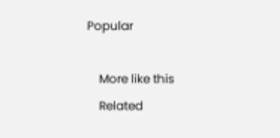Popular

    More like this
    Related